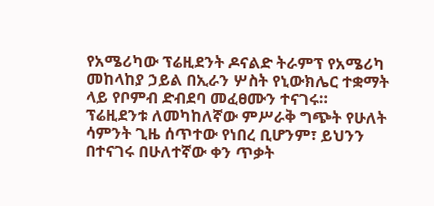የአሜሪካው ፕሬዚደንት ዶናልድ ትራምፕ የአሜሪካ መከላከያ ኃይል በኢራን ሦስት የኒውክሌር ተቋማት ላይ የቦምብ ድብደባ መፈፀሙን ተናገሩ።
ፕሬዚደንቱ ለመካከለኛው ምሥራቅ ግጭት የሁለት ሳምንት ጊዜ ሰጥተው የነበረ ቢሆንም፣ ይህንን በተናገሩ በሁለተኛው ቀን ጥቃት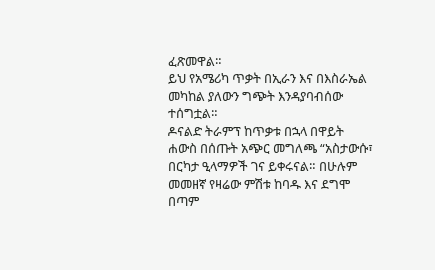ፈጽመዋል።
ይህ የአሜሪካ ጥቃት በኢራን እና በእስራኤል መካከል ያለውን ግጭት እንዳያባብሰው ተሰግቷል።
ዶናልድ ትራምፕ ከጥቃቱ በኋላ በዋይት ሐውስ በሰጡት አጭር መግለጫ “አስታውሱ፣ በርካታ ዒላማዎች ገና ይቀሩናል። በሁሉም መመዘኛ የዛሬው ምሽቱ ከባዱ እና ደግሞ በጣም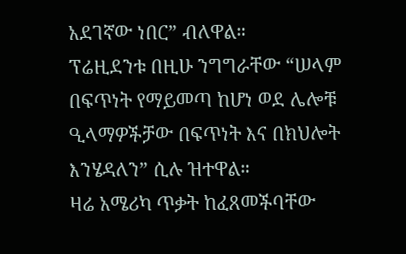አደገኛው ነበር” ብለዋል።
ፕሬዚደንቱ በዚሁ ንግግራቸው “ሠላም በፍጥነት የማይመጣ ከሆነ ወደ ሌሎቹ ዒላማዎችቻው በፍጥነት እና በክህሎት እንሄዳለን” ሲሉ ዝተዋል።
ዛሬ አሜሪካ ጥቃት ከፈጸመችባቸው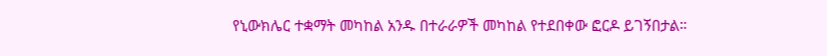የኒውክሌር ተቋማት መካከል አንዱ በተራራዎች መካከል የተደበቀው ፎርዶ ይገኝበታል።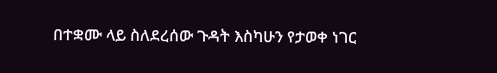በተቋሙ ላይ ስለደረሰው ጉዳት እስካሁን የታወቀ ነገር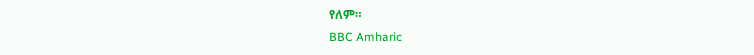የለም።
BBC Amharic